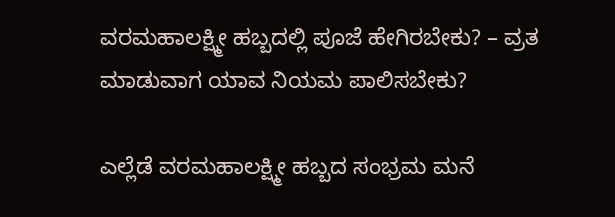ವರಮಹಾಲಕ್ಷ್ಮೀ ಹಬ್ಬದಲ್ಲಿ ಪೂಜೆ ಹೇಗಿರಬೇಕು? – ವ್ರತ ಮಾಡುವಾಗ ಯಾವ ನಿಯಮ ಪಾಲಿಸಬೇಕು?

ಎಲ್ಲೆಡೆ ವರಮಹಾಲಕ್ಷ್ಮೀ ಹಬ್ಬದ ಸಂಭ್ರಮ ಮನೆ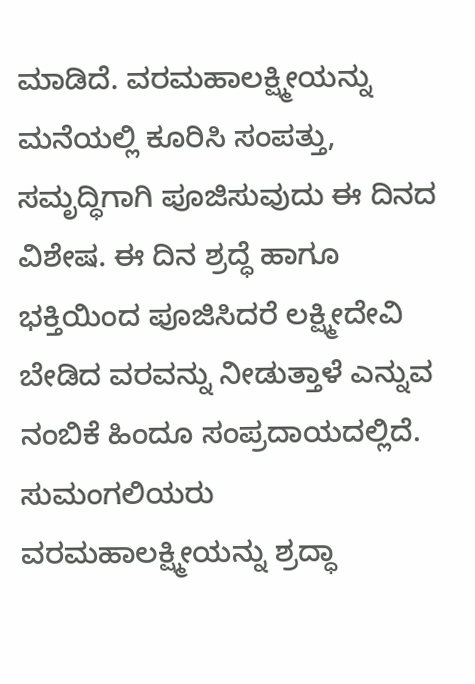ಮಾಡಿದೆ. ವರಮಹಾಲಕ್ಷ್ಮೀಯನ್ನು ಮನೆಯಲ್ಲಿ ಕೂರಿಸಿ ಸಂಪತ್ತು, ಸಮೃದ್ಧಿಗಾಗಿ ಪೂಜಿಸುವುದು ಈ ದಿನದ ವಿಶೇಷ. ಈ ದಿನ ಶ್ರದ್ಧೆ ಹಾಗೂ ಭಕ್ತಿಯಿಂದ ಪೂಜಿಸಿದರೆ ಲಕ್ಷ್ಮೀದೇವಿ ಬೇಡಿದ ವರವನ್ನು ನೀಡುತ್ತಾಳೆ ಎನ್ನುವ ನಂಬಿಕೆ ಹಿಂದೂ ಸಂಪ್ರದಾಯದಲ್ಲಿದೆ. ಸುಮಂಗಲಿಯರು ವರಮಹಾಲಕ್ಷ್ಮೀಯನ್ನು ಶ್ರದ್ಧಾ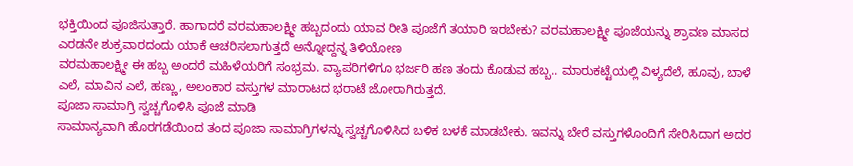ಭಕ್ತಿಯಿಂದ ಪೂಜಿಸುತ್ತಾರೆ. ಹಾಗಾದರೆ ವರಮಹಾಲಕ್ಷ್ಮೀ ಹಬ್ಬದಂದು ಯಾವ ರೀತಿ ಪೂಜೆಗೆ ತಯಾರಿ ಇರಬೇಕು? ವರಮಹಾಲಕ್ಷ್ಮೀ ಪೂಜೆಯನ್ನು ಶ್ರಾವಣ ಮಾಸದ ಎರಡನೇ ಶುಕ್ರವಾರದಂದು ಯಾಕೆ ಆಚರಿಸಲಾಗುತ್ತದೆ ಅನ್ನೋದ್ದನ್ನ ತಿಳಿಯೋಣ
ವರಮಹಾಲಕ್ಷ್ಮೀ ಈ ಹಬ್ಬ ಅಂದರೆ ಮಹಿಳೆಯರಿಗೆ ಸಂಭ್ರಮ. ವ್ಯಾಪರಿಗಳಿಗೂ ಭರ್ಜರಿ ಹಣ ತಂದು ಕೊಡುವ ಹಬ್ಬ.. ಮಾರುಕಟ್ಟೆಯಲ್ಲಿ ವಿಳ್ಯದೆಲೆ, ಹೂವು, ಬಾಳೆ ಎಲೆ, ಮಾವಿನ ಎಲೆ, ಹಣ್ಣು, ಅಲಂಕಾರ ವಸ್ತುಗಳ ಮಾರಾಟದ ಭರಾಟೆ ಜೋರಾಗಿರುತ್ತದೆ.
ಪೂಜಾ ಸಾಮಾಗ್ರಿ ಸ್ವಚ್ಚಗೊಳಿಸಿ ಪೂಜೆ ಮಾಡಿ
ಸಾಮಾನ್ಯವಾಗಿ ಹೊರಗಡೆಯಿಂದ ತಂದ ಪೂಜಾ ಸಾಮಾಗ್ರಿಗಳನ್ನು ಸ್ವಚ್ಚಗೊಳಿಸಿದ ಬಳಿಕ ಬಳಕೆ ಮಾಡಬೇಕು. ಇವನ್ನು ಬೇರೆ ವಸ್ತುಗಳೊಂದಿಗೆ ಸೇರಿಸಿದಾಗ ಅದರ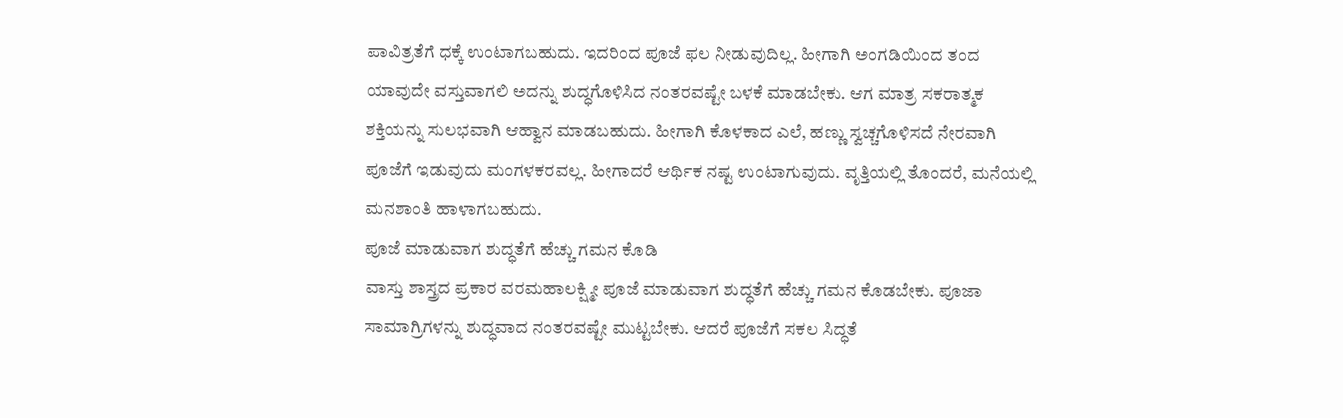ಪಾವಿತ್ರತೆಗೆ ಧಕ್ಕೆ ಉಂಟಾಗಬಹುದು. ಇದರಿಂದ ಪೂಜೆ ಫಲ ನೀಡುವುದಿಲ್ಲ. ಹೀಗಾಗಿ ಅಂಗಡಿಯಿಂದ ತಂದ ಯಾವುದೇ ವಸ್ತುವಾಗಲಿ ಅದನ್ನು ಶುದ್ಧಗೊಳಿಸಿದ ನಂತರವಷ್ಟೇ ಬಳಕೆ ಮಾಡಬೇಕು. ಆಗ ಮಾತ್ರ ಸಕರಾತ್ಮಕ ಶಕ್ತಿಯನ್ನು ಸುಲಭವಾಗಿ ಆಹ್ವಾನ ಮಾಡಬಹುದು. ಹೀಗಾಗಿ ಕೊಳಕಾದ ಎಲೆ, ಹಣ್ಣು ಸ್ವಚ್ಚಗೊಳಿಸದೆ ನೇರವಾಗಿ ಪೂಜೆಗೆ ಇಡುವುದು ಮಂಗಳಕರವಲ್ಲ. ಹೀಗಾದರೆ ಆರ್ಥಿಕ ನಷ್ಟ ಉಂಟಾಗುವುದು. ವೃತ್ತಿಯಲ್ಲಿ ತೊಂದರೆ, ಮನೆಯಲ್ಲಿ ಮನಶಾಂತಿ ಹಾಳಾಗಬಹುದು.
ಪೂಜೆ ಮಾಡುವಾಗ ಶುದ್ಧತೆಗೆ ಹೆಚ್ಚು ಗಮನ ಕೊಡಿ
ವಾಸ್ತು ಶಾಸ್ತ್ರದ ಪ್ರಕಾರ ವರಮಹಾಲಕ್ಷ್ಮೀ ಪೂಜೆ ಮಾಡುವಾಗ ಶುದ್ಧತೆಗೆ ಹೆಚ್ಚು ಗಮನ ಕೊಡಬೇಕು. ಪೂಜಾ ಸಾಮಾಗ್ರಿಗಳನ್ನು ಶುದ್ಧವಾದ ನಂತರವಷ್ಟೇ ಮುಟ್ಟಬೇಕು. ಆದರೆ ಪೂಜೆಗೆ ಸಕಲ ಸಿದ್ಧತೆ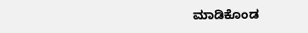ಮಾಡಿಕೊಂಡ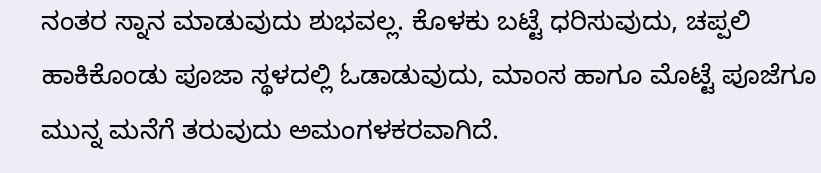ನಂತರ ಸ್ನಾನ ಮಾಡುವುದು ಶುಭವಲ್ಲ. ಕೊಳಕು ಬಟ್ಟೆ ಧರಿಸುವುದು, ಚಪ್ಪಲಿ ಹಾಕಿಕೊಂಡು ಪೂಜಾ ಸ್ಥಳದಲ್ಲಿ ಓಡಾಡುವುದು, ಮಾಂಸ ಹಾಗೂ ಮೊಟ್ಟೆ ಪೂಜೆಗೂ ಮುನ್ನ ಮನೆಗೆ ತರುವುದು ಅಮಂಗಳಕರವಾಗಿದೆ.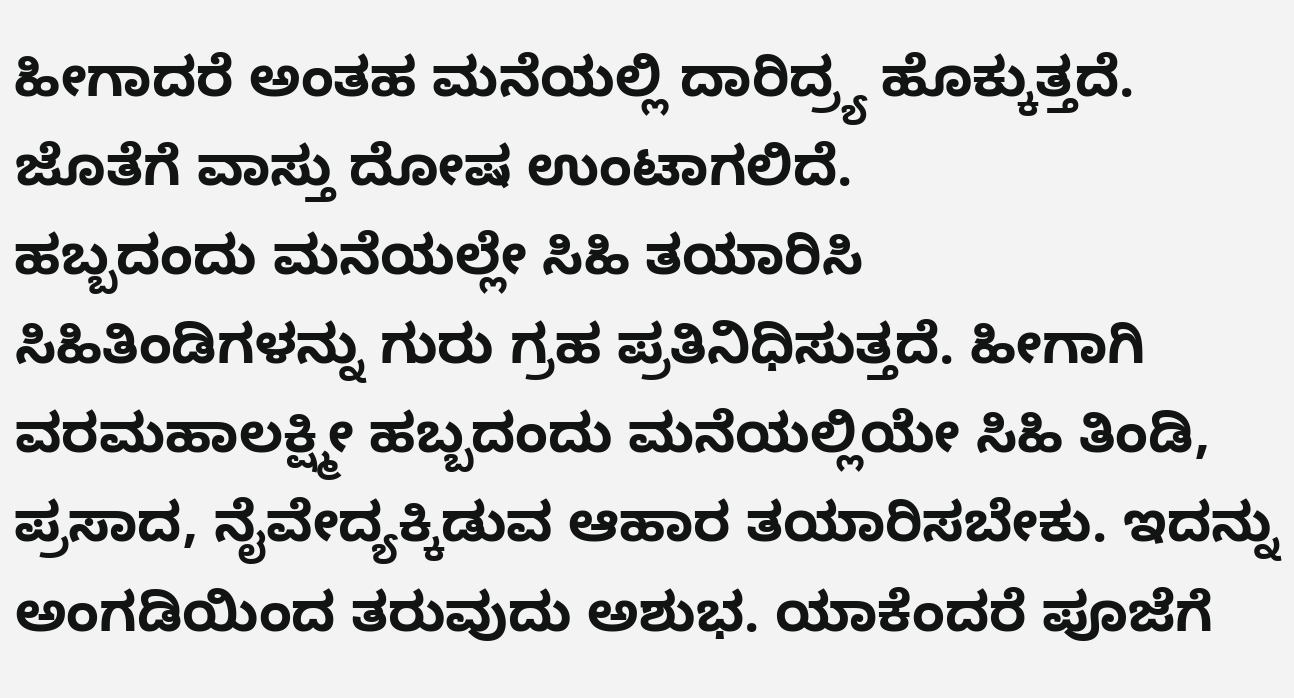ಹೀಗಾದರೆ ಅಂತಹ ಮನೆಯಲ್ಲಿ ದಾರಿದ್ರ್ಯ ಹೊಕ್ಕುತ್ತದೆ. ಜೊತೆಗೆ ವಾಸ್ತು ದೋಷ ಉಂಟಾಗಲಿದೆ.
ಹಬ್ಬದಂದು ಮನೆಯಲ್ಲೇ ಸಿಹಿ ತಯಾರಿಸಿ
ಸಿಹಿತಿಂಡಿಗಳನ್ನು ಗುರು ಗ್ರಹ ಪ್ರತಿನಿಧಿಸುತ್ತದೆ. ಹೀಗಾಗಿ ವರಮಹಾಲಕ್ಷ್ಮೀ ಹಬ್ಬದಂದು ಮನೆಯಲ್ಲಿಯೇ ಸಿಹಿ ತಿಂಡಿ, ಪ್ರಸಾದ, ನೈವೇದ್ಯಕ್ಕಿಡುವ ಆಹಾರ ತಯಾರಿಸಬೇಕು. ಇದನ್ನು ಅಂಗಡಿಯಿಂದ ತರುವುದು ಅಶುಭ. ಯಾಕೆಂದರೆ ಪೂಜೆಗೆ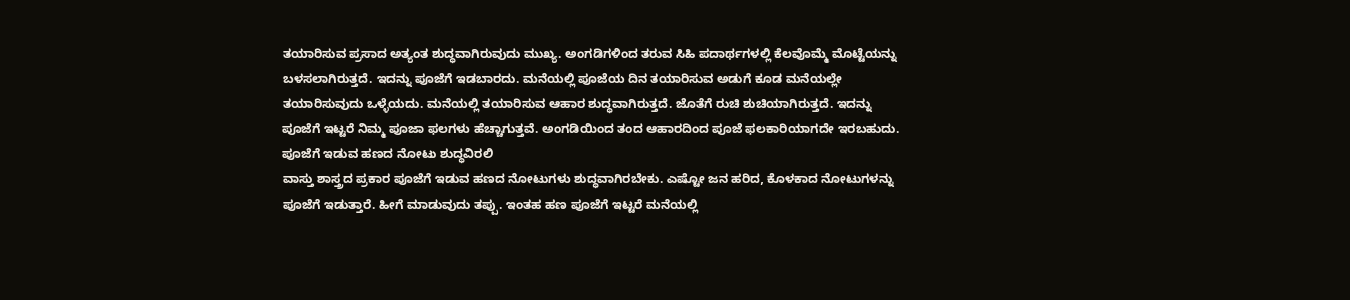ತಯಾರಿಸುವ ಪ್ರಸಾದ ಅತ್ಯಂತ ಶುದ್ಧವಾಗಿರುವುದು ಮುಖ್ಯ. ಅಂಗಡಿಗಳಿಂದ ತರುವ ಸಿಹಿ ಪದಾರ್ಥಗಳಲ್ಲಿ ಕೆಲವೊಮ್ಮೆ ಮೊಟ್ಟೆಯನ್ನು ಬಳಸಲಾಗಿರುತ್ತದೆ. ಇದನ್ನು ಪೂಜೆಗೆ ಇಡಬಾರದು. ಮನೆಯಲ್ಲಿ ಪೂಜೆಯ ದಿನ ತಯಾರಿಸುವ ಅಡುಗೆ ಕೂಡ ಮನೆಯಲ್ಲೇ ತಯಾರಿಸುವುದು ಒಳ್ಳೆಯದು. ಮನೆಯಲ್ಲಿ ತಯಾರಿಸುವ ಆಹಾರ ಶುದ್ಧವಾಗಿರುತ್ತದೆ. ಜೊತೆಗೆ ರುಚಿ ಶುಚಿಯಾಗಿರುತ್ತದೆ. ಇದನ್ನು ಪೂಜೆಗೆ ಇಟ್ಟರೆ ನಿಮ್ಮ ಪೂಜಾ ಫಲಗಳು ಹೆಚ್ಚಾಗುತ್ತವೆ. ಅಂಗಡಿಯಿಂದ ತಂದ ಆಹಾರದಿಂದ ಪೂಜೆ ಫಲಕಾರಿಯಾಗದೇ ಇರಬಹುದು.
ಪೂಜೆಗೆ ಇಡುವ ಹಣದ ನೋಟು ಶುದ್ಧವಿರಲಿ
ವಾಸ್ತು ಶಾಸ್ತ್ರದ ಪ್ರಕಾರ ಪೂಜೆಗೆ ಇಡುವ ಹಣದ ನೋಟುಗಳು ಶುದ್ಧವಾಗಿರಬೇಕು. ಎಷ್ಟೋ ಜನ ಹರಿದ, ಕೊಳಕಾದ ನೋಟುಗಳನ್ನು ಪೂಜೆಗೆ ಇಡುತ್ತಾರೆ. ಹೀಗೆ ಮಾಡುವುದು ತಪ್ಪು. ಇಂತಹ ಹಣ ಪೂಜೆಗೆ ಇಟ್ಟರೆ ಮನೆಯಲ್ಲಿ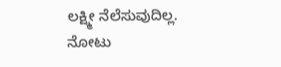ಲಕ್ಷ್ಮೀ ನೆಲೆಸುವುದಿಲ್ಲ. ನೋಟು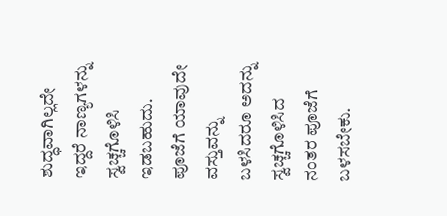ಶುದ್ಧವಾಗಿಲ್ಲದೇ ಇದ್ದರೆ ನಾಣ್ಯಗಳನ್ನು ಸ್ವಚ್ಚಗೊಳಿಸಿ ಇಡಬಹುದು. ಪೂಜೆಗೆ ಯಾವುದೇ ವಸ್ತುವನ್ನು ಬಳಸಿದರೂ ಅದನ್ನು ಸ್ವಚ್ಚಗೊಳಿಸಿದ ನಂತರ ಪೂಜೆಗೆ ಬಳಸಬೇಕು.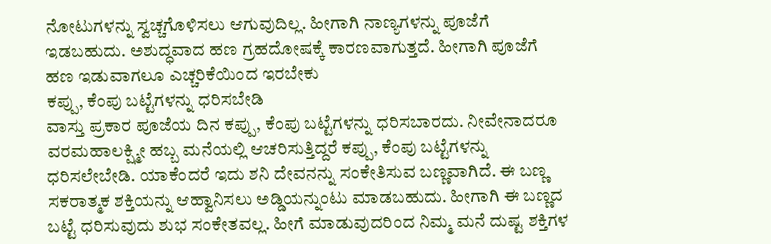ನೋಟುಗಳನ್ನು ಸ್ವಚ್ಚಗೊಳಿಸಲು ಆಗುವುದಿಲ್ಲ. ಹೀಗಾಗಿ ನಾಣ್ಯಗಳನ್ನು ಪೂಜೆಗೆ ಇಡಬಹುದು. ಅಶುದ್ಧವಾದ ಹಣ ಗ್ರಹದೋಷಕ್ಕೆ ಕಾರಣವಾಗುತ್ತದೆ. ಹೀಗಾಗಿ ಪೂಜೆಗೆ ಹಣ ಇಡುವಾಗಲೂ ಎಚ್ಚರಿಕೆಯಿಂದ ಇರಬೇಕು
ಕಪ್ಪು, ಕೆಂಪು ಬಟ್ಟೆಗಳನ್ನು ಧರಿಸಬೇಡಿ
ವಾಸ್ತು ಪ್ರಕಾರ ಪೂಜೆಯ ದಿನ ಕಪ್ಪು, ಕೆಂಪು ಬಟ್ಟೆಗಳನ್ನು ಧರಿಸಬಾರದು. ನೀವೇನಾದರೂ ವರಮಹಾಲಕ್ಷ್ಮೀ ಹಬ್ಬ ಮನೆಯಲ್ಲಿ ಆಚರಿಸುತ್ತಿದ್ದರೆ ಕಪ್ಪು, ಕೆಂಪು ಬಟ್ಟೆಗಳನ್ನು ಧರಿಸಲೇಬೇಡಿ. ಯಾಕೆಂದರೆ ಇದು ಶನಿ ದೇವನನ್ನು ಸಂಕೇತಿಸುವ ಬಣ್ಣವಾಗಿದೆ. ಈ ಬಣ್ಣ ಸಕರಾತ್ಮಕ ಶಕ್ತಿಯನ್ನು ಆಹ್ವಾನಿಸಲು ಅಡ್ಡಿಯನ್ನುಂಟು ಮಾಡಬಹುದು. ಹೀಗಾಗಿ ಈ ಬಣ್ಣದ ಬಟ್ಟೆ ಧರಿಸುವುದು ಶುಭ ಸಂಕೇತವಲ್ಲ. ಹೀಗೆ ಮಾಡುವುದರಿಂದ ನಿಮ್ಮ ಮನೆ ದುಷ್ಟ ಶಕ್ತಿಗಳ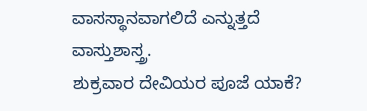ವಾಸಸ್ಥಾನವಾಗಲಿದೆ ಎನ್ನುತ್ತದೆ ವಾಸ್ತುಶಾಸ್ತ್ರ.
ಶುಕ್ರವಾರ ದೇವಿಯರ ಪೂಜೆ ಯಾಕೆ?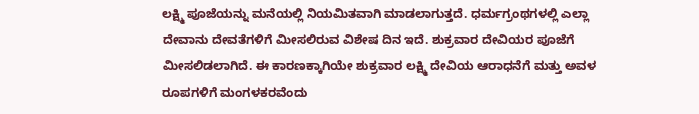ಲಕ್ಷ್ಮಿ ಪೂಜೆಯನ್ನು ಮನೆಯಲ್ಲಿ ನಿಯಮಿತವಾಗಿ ಮಾಡಲಾಗುತ್ತದೆ. ಧರ್ಮಗ್ರಂಥಗಳಲ್ಲಿ ಎಲ್ಲಾ ದೇವಾನು ದೇವತೆಗಳಿಗೆ ಮೀಸಲಿರುವ ವಿಶೇಷ ದಿನ ಇದೆ. ಶುಕ್ರವಾರ ದೇವಿಯರ ಪೂಜೆಗೆ ಮೀಸಲಿಡಲಾಗಿದೆ. ಈ ಕಾರಣಕ್ಕಾಗಿಯೇ ಶುಕ್ರವಾರ ಲಕ್ಷ್ಮಿ ದೇವಿಯ ಆರಾಧನೆಗೆ ಮತ್ತು ಅವಳ ರೂಪಗಳಿಗೆ ಮಂಗಳಕರವೆಂದು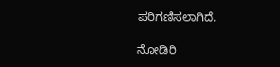ಪರಿಗಣಿಸಲಾಗಿದೆ.

ನೋಡಿರಿ